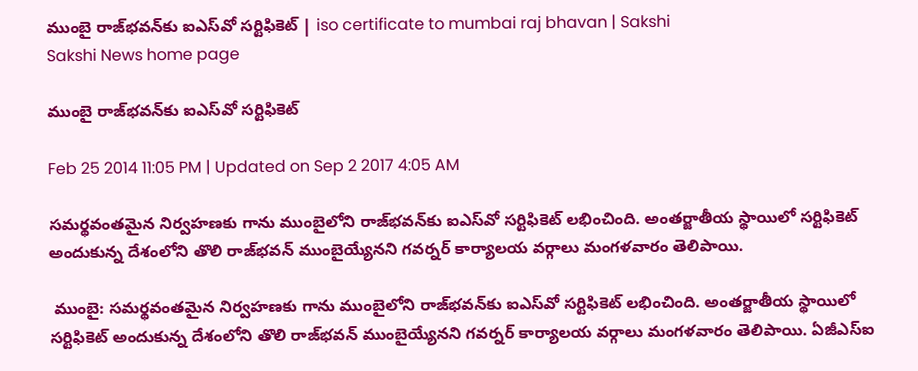ముంబై రాజ్‌భవన్‌కు ఐఎస్‌వో సర్టిఫికెట్ | iso certificate to mumbai raj bhavan | Sakshi
Sakshi News home page

ముంబై రాజ్‌భవన్‌కు ఐఎస్‌వో సర్టిఫికెట్

Feb 25 2014 11:05 PM | Updated on Sep 2 2017 4:05 AM

సమర్థవంతమైన నిర్వహణకు గాను ముంబైలోని రాజ్‌భవన్‌కు ఐఎస్‌వో సర్టిఫికెట్ లభించింది. అంతర్జాతీయ స్థాయిలో సర్టిఫికెట్ అందుకున్న దేశంలోని తొలి రాజ్‌భవన్ ముంబైయ్యేనని గవర్నర్ కార్యాలయ వర్గాలు మంగళవారం తెలిపాయి.

 ముంబై: సమర్థవంతమైన నిర్వహణకు గాను ముంబైలోని రాజ్‌భవన్‌కు ఐఎస్‌వో సర్టిఫికెట్ లభించింది. అంతర్జాతీయ స్థాయిలో సర్టిఫికెట్ అందుకున్న దేశంలోని తొలి రాజ్‌భవన్ ముంబైయ్యేనని గవర్నర్ కార్యాలయ వర్గాలు మంగళవారం తెలిపాయి. ఏజీఎస్‌ఐ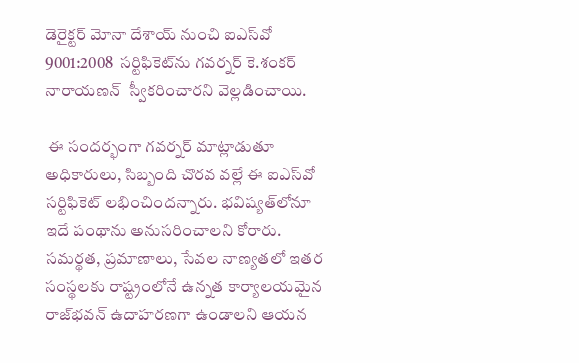డెరైక్టర్ మోనా దేశాయ్ నుంచి ఐఎస్‌వో 9001:2008  సర్టిఫికెట్‌ను గవర్నర్ కె.శంకర్ నారాయణన్  స్వీకరించారని వెల్లడించాయి.

 ఈ సందర్భంగా గవర్నర్ మాట్లాడుతూ  అధికారులు, సిబ్బంది చొరవ వల్లే ఈ ఐఎస్‌వో సర్టిఫికెట్ లభించిందన్నారు. భవిష్యత్‌లోనూ ఇదే పంథాను అనుసరించాలని కోరారు. సమర్థత, ప్రమాణాలు, సేవల నాణ్యతలో ఇతర సంస్థలకు రాష్ట్రంలోనే ఉన్నత కార్యాలయమైన రాజ్‌భవన్ ఉదాహరణగా ఉండాలని ఆయన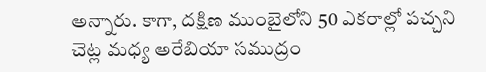అన్నారు. కాగా, దక్షిణ ముంబైలోని 50 ఎకరాల్లో పచ్చని చెట్ల మధ్య అరేబియా సముద్రం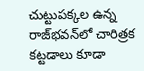చుట్టుపక్కల ఉన్న రాజ్‌భవన్‌లో చారిత్రక కట్టడాలు కూడా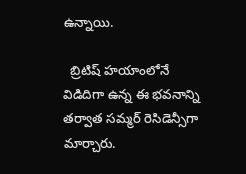ఉన్నాయి.

  బ్రిటిష్ హయాంలోనే విడిదిగా ఉన్న ఈ భవనాన్ని తర్వాత సమ్మర్ రెసిడెన్సీగా మార్చారు.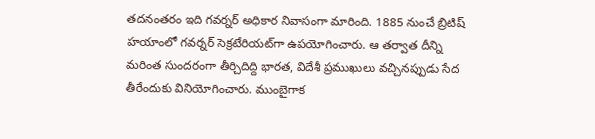తదనంతరం ఇది గవర్నర్ అధికార నివాసంగా మారింది. 1885 నుంచే బ్రిటిష్ హయాంలో గవర్నర్ సెక్రటేరియట్‌గా ఉపయోగించారు. ఆ తర్వాత దీన్ని మరింత సుందరంగా తీర్చిదిద్ది భారత, విదేశీ ప్రముఖులు వచ్చినప్పుడు సేద తీరేందుకు వినియోగించారు. ముంబైగాక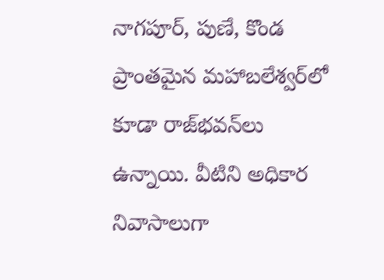నాగపూర్, పుణే, కొండ ప్రాంతమైన మహాబలేశ్వర్‌లో కూడా రాజ్‌భవన్‌లు ఉన్నాయి. వీటిని అధికార నివాసాలుగా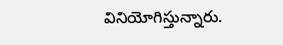వినియోగిస్తున్నారు.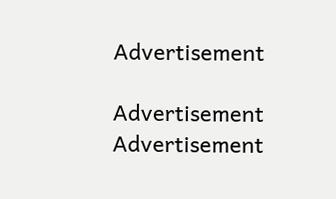Advertisement

Advertisement
Advertisement